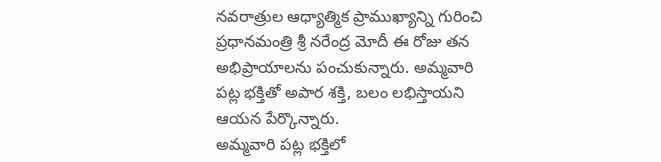నవరాత్రుల ఆధ్యాత్మిక ప్రాముఖ్యాన్ని గురించి ప్రధానమంత్రి శ్రీ నరేంద్ర మోదీ ఈ రోజు తన అభిప్రాయాలను పంచుకున్నారు. అమ్మవారి పట్ల భక్తితో అపార శక్తి, బలం లభిస్తాయని ఆయన పేర్కొన్నారు.
అమ్మవారి పట్ల భక్తిలో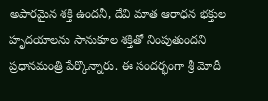అపారమైన శక్తి ఉందనీ, దేవి మాత ఆరాధన భక్తుల హృదయాలను సానుకూల శక్తితో నింపుతుందని ప్రధానమంత్రి పేర్కొన్నారు. ఈ సందర్భంగా శ్రీ మోదీ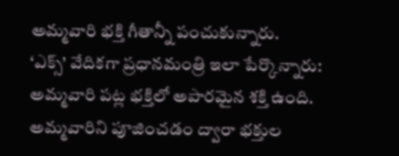అమ్మవారి భక్తి గీతాన్నీ పంచుకున్నారు.
‘ఎక్స్’ వేదికగా ప్రధానమంత్రి ఇలా పేర్కొన్నారు:
అమ్మవారి పట్ల భక్తిలో అపారమైన శక్తి ఉంది. అమ్మవారిని పూజించడం ద్వారా భక్తుల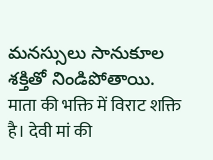మనస్సులు సానుకూల శక్తితో నిండిపోతాయి.
माता की भक्ति में विराट शक्ति है। देवी मां की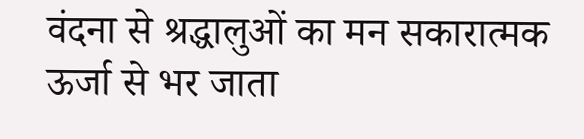वंदना से श्रद्धालुओं का मन सकारात्मक ऊर्जा से भर जाता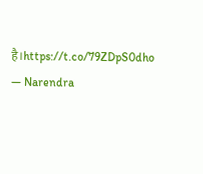है।https://t.co/79ZDpS0dho
— Narendra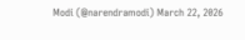Modi (@narendramodi) March 22, 2026